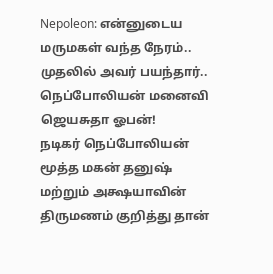Nepoleon: என்னுடைய மருமகள் வந்த நேரம்.. முதலில் அவர் பயந்தார்.. நெப்போலியன் மனைவி ஜெயசுதா ஓபன்!
நடிகர் நெப்போலியன் மூத்த மகன் தனுஷ் மற்றும் அக்ஷயாவின் திருமணம் குறித்து தான்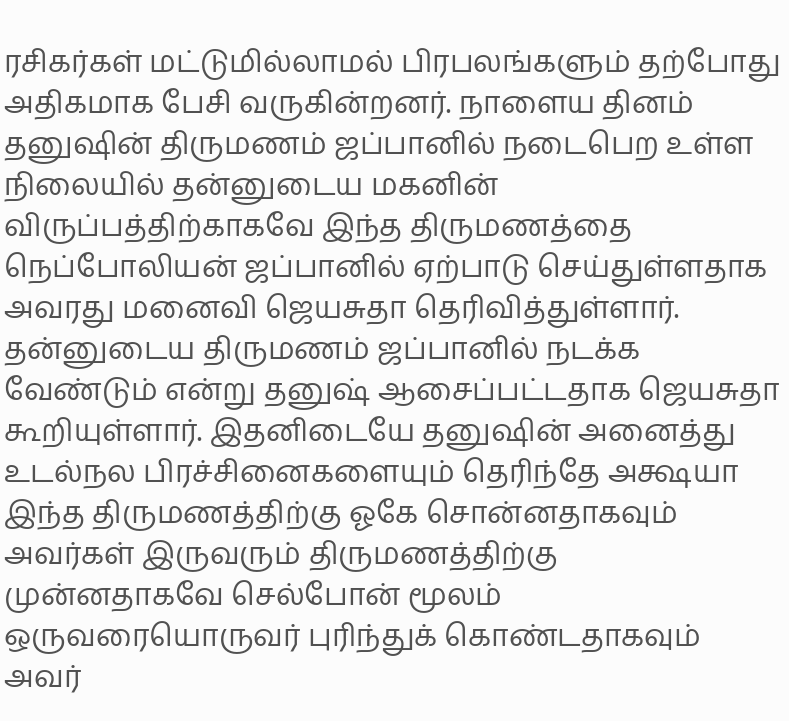ரசிகர்கள் மட்டுமில்லாமல் பிரபலங்களும் தற்போது அதிகமாக பேசி வருகின்றனர். நாளைய தினம் தனுஷின் திருமணம் ஜப்பானில் நடைபெற உள்ள நிலையில் தன்னுடைய மகனின் விருப்பத்திற்காகவே இந்த திருமணத்தை நெப்போலியன் ஜப்பானில் ஏற்பாடு செய்துள்ளதாக அவரது மனைவி ஜெயசுதா தெரிவித்துள்ளார்.
தன்னுடைய திருமணம் ஜப்பானில் நடக்க வேண்டும் என்று தனுஷ் ஆசைப்பட்டதாக ஜெயசுதா கூறியுள்ளார். இதனிடையே தனுஷின் அனைத்து உடல்நல பிரச்சினைகளையும் தெரிந்தே அக்ஷயா இந்த திருமணத்திற்கு ஓகே சொன்னதாகவும் அவர்கள் இருவரும் திருமணத்திற்கு முன்னதாகவே செல்போன் மூலம் ஒருவரையொருவர் புரிந்துக் கொண்டதாகவும் அவர்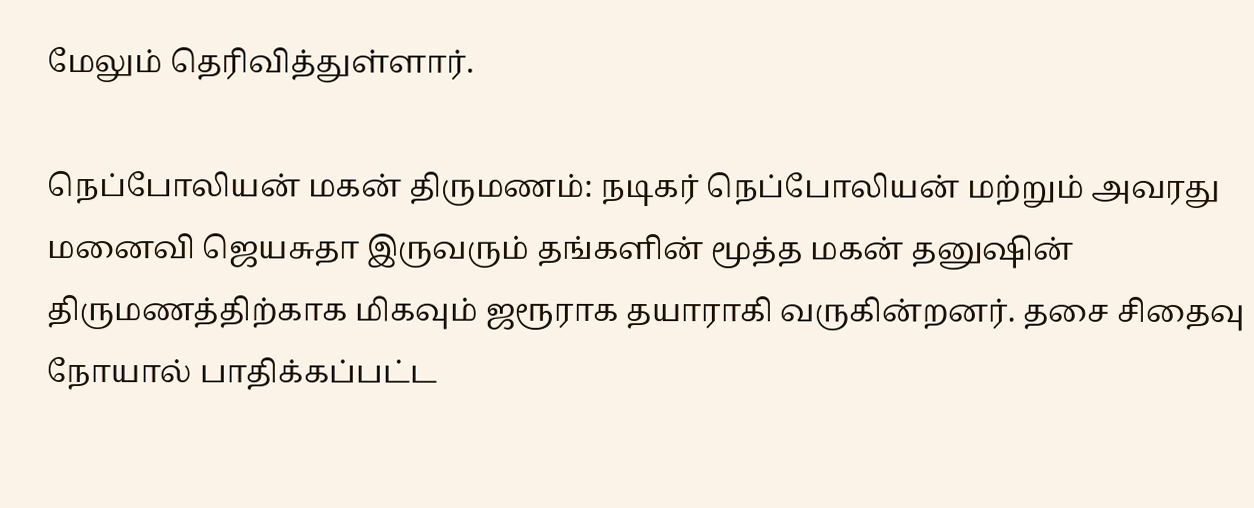மேலும் தெரிவித்துள்ளார்.

நெப்போலியன் மகன் திருமணம்: நடிகர் நெப்போலியன் மற்றும் அவரது மனைவி ஜெயசுதா இருவரும் தங்களின் மூத்த மகன் தனுஷின் திருமணத்திற்காக மிகவும் ஜரூராக தயாராகி வருகின்றனர். தசை சிதைவு நோயால் பாதிக்கப்பட்ட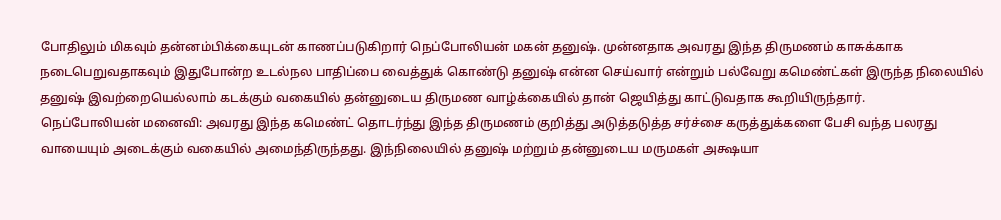போதிலும் மிகவும் தன்னம்பிக்கையுடன் காணப்படுகிறார் நெப்போலியன் மகன் தனுஷ். முன்னதாக அவரது இந்த திருமணம் காசுக்காக நடைபெறுவதாகவும் இதுபோன்ற உடல்நல பாதிப்பை வைத்துக் கொண்டு தனுஷ் என்ன செய்வார் என்றும் பல்வேறு கமெண்ட்கள் இருந்த நிலையில் தனுஷ் இவற்றையெல்லாம் கடக்கும் வகையில் தன்னுடைய திருமண வாழ்க்கையில் தான் ஜெயித்து காட்டுவதாக கூறியிருந்தார்.
நெப்போலியன் மனைவி: அவரது இந்த கமெண்ட் தொடர்ந்து இந்த திருமணம் குறித்து அடுத்தடுத்த சர்ச்சை கருத்துக்களை பேசி வந்த பலரது வாயையும் அடைக்கும் வகையில் அமைந்திருந்தது. இந்நிலையில் தனுஷ் மற்றும் தன்னுடைய மருமகள் அக்ஷயா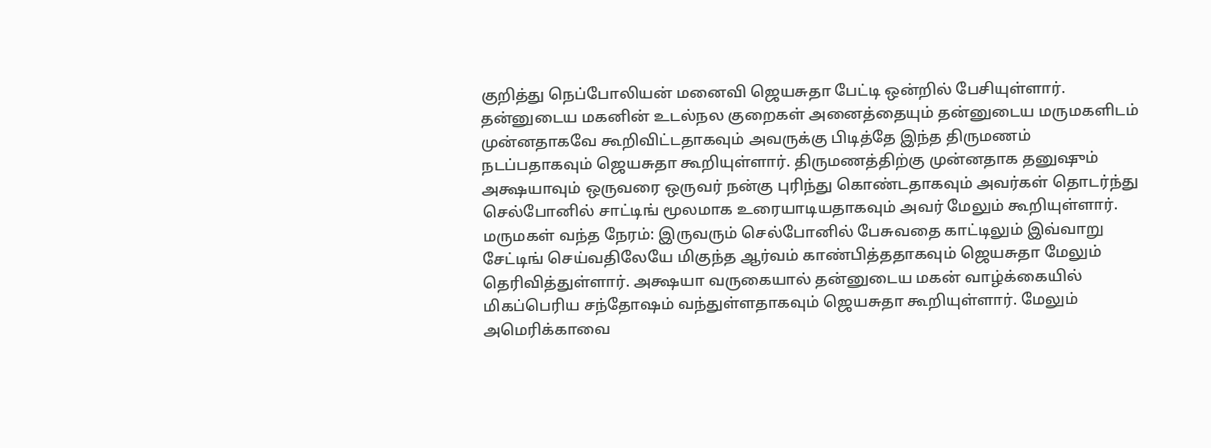குறித்து நெப்போலியன் மனைவி ஜெயசுதா பேட்டி ஒன்றில் பேசியுள்ளார். தன்னுடைய மகனின் உடல்நல குறைகள் அனைத்தையும் தன்னுடைய மருமகளிடம் முன்னதாகவே கூறிவிட்டதாகவும் அவருக்கு பிடித்தே இந்த திருமணம் நடப்பதாகவும் ஜெயசுதா கூறியுள்ளார். திருமணத்திற்கு முன்னதாக தனுஷும் அக்ஷயாவும் ஒருவரை ஒருவர் நன்கு புரிந்து கொண்டதாகவும் அவர்கள் தொடர்ந்து செல்போனில் சாட்டிங் மூலமாக உரையாடியதாகவும் அவர் மேலும் கூறியுள்ளார்.
மருமகள் வந்த நேரம்: இருவரும் செல்போனில் பேசுவதை காட்டிலும் இவ்வாறு சேட்டிங் செய்வதிலேயே மிகுந்த ஆர்வம் காண்பித்ததாகவும் ஜெயசுதா மேலும் தெரிவித்துள்ளார். அக்ஷயா வருகையால் தன்னுடைய மகன் வாழ்க்கையில் மிகப்பெரிய சந்தோஷம் வந்துள்ளதாகவும் ஜெயசுதா கூறியுள்ளார். மேலும் அமெரிக்காவை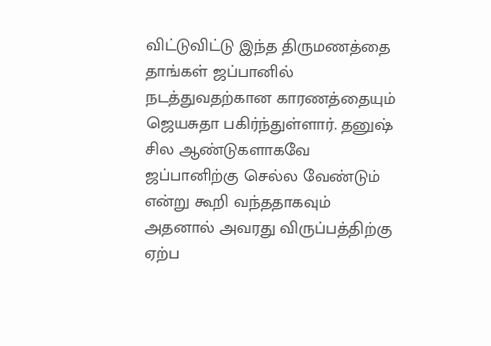விட்டுவிட்டு இந்த திருமணத்தை தாங்கள் ஜப்பானில் நடத்துவதற்கான காரணத்தையும் ஜெயசுதா பகிர்ந்துள்ளார். தனுஷ் சில ஆண்டுகளாகவே ஜப்பானிற்கு செல்ல வேண்டும் என்று கூறி வந்ததாகவும் அதனால் அவரது விருப்பத்திற்கு ஏற்ப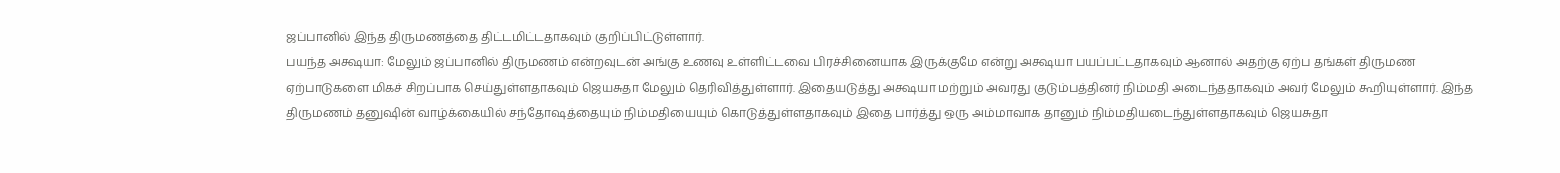ஜப்பானில் இந்த திருமணத்தை திட்டமிட்டதாகவும் குறிப்பிட்டுள்ளார்.
பயந்த அக்ஷயா: மேலும் ஜப்பானில் திருமணம் என்றவுடன் அங்கு உணவு உள்ளிட்டவை பிரச்சினையாக இருக்குமே என்று அக்ஷயா பயப்பட்டதாகவும் ஆனால் அதற்கு ஏற்ப தங்கள் திருமண ஏற்பாடுகளை மிகச் சிறப்பாக செய்துள்ளதாகவும் ஜெயசுதா மேலும் தெரிவித்துள்ளார். இதையடுத்து அக்ஷயா மற்றும் அவரது குடும்பத்தினர் நிம்மதி அடைந்ததாகவும் அவர் மேலும் கூறியுள்ளார். இந்த திருமணம் தனுஷின் வாழ்க்கையில் சந்தோஷத்தையும் நிம்மதியையும் கொடுத்துள்ளதாகவும் இதை பார்த்து ஒரு அம்மாவாக தானும் நிம்மதியடைந்துள்ளதாகவும் ஜெயசுதா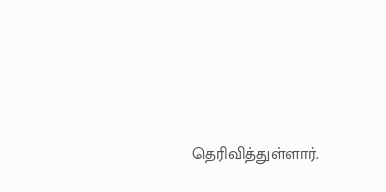தெரிவித்துள்ளார்.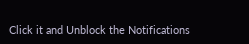Click it and Unblock the Notifications